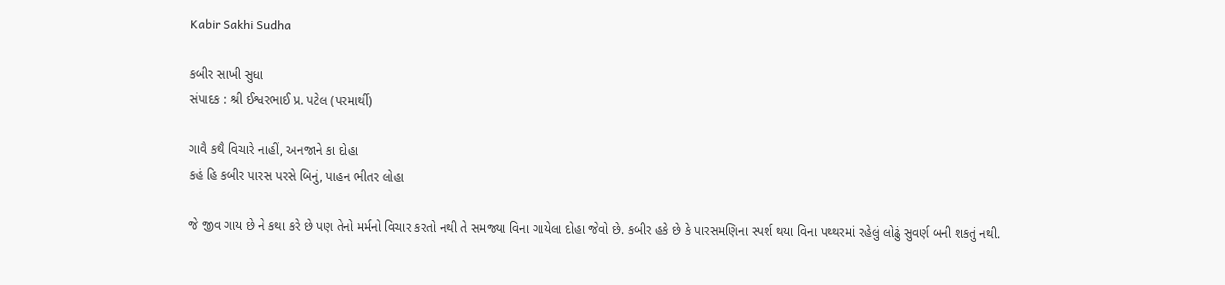Kabir Sakhi Sudha

કબીર સાખી સુધા
સંપાદક : શ્રી ઈશ્વરભાઈ પ્ર. પટેલ (પરમાર્થી)

ગાવૈ કથૈ વિચારે નાહીં, અનજાને કા દોહા
કહં હિ કબીર પારસ પરસે બિનું, પાહન ભીતર લોહા

જે જીવ ગાય છે ને કથા કરે છે પણ તેનો મર્મનો વિચાર કરતો નથી તે સમજ્યા વિના ગાયેલા દોહા જેવો છે. કબીર હકે છે કે પારસમણિના સ્પર્શ થયા વિના પથ્થરમાં રહેલું લોઢું સુવર્ણ બની શકતું નથી.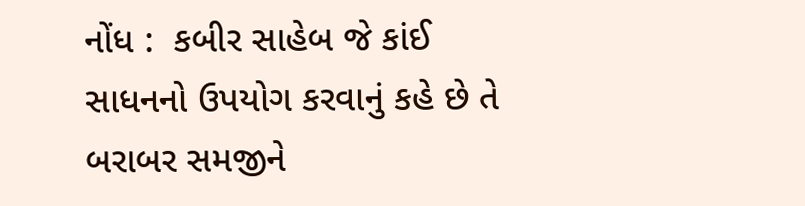નોંધ :  કબીર સાહેબ જે કાંઈ સાધનનો ઉપયોગ કરવાનું કહે છે તે બરાબર સમજીને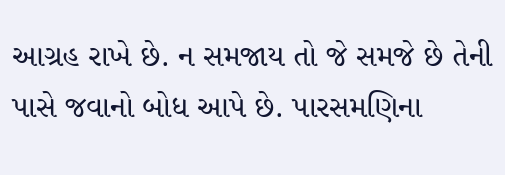આગ્રહ રાખે છે. ન સમજાય તો જે સમજે છે તેની પાસે જવાનો બોધ આપે છે. પારસમણિના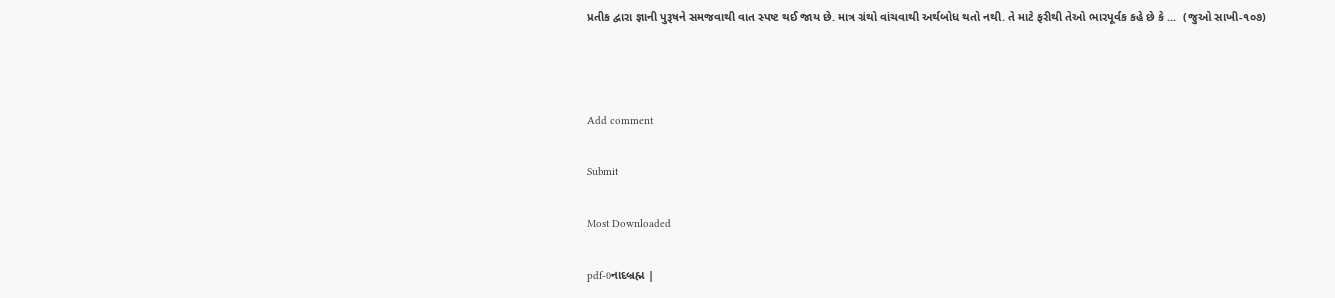પ્રતીક દ્વારા જ્ઞાની પુરૂષને સમજવાથી વાત સ્પષ્ટ થઈ જાય છે. માત્ર ગ્રંથો વાંચવાથી અર્થબોધ થતો નથી. તે માટે ફરીથી તેઓ ભારપૂર્વક કહે છે કે ...  (જુઓ સાખી-૧૦૭)



Add comment

Submit

Most Downloaded

pdf-0નાદબ્રહ્મ |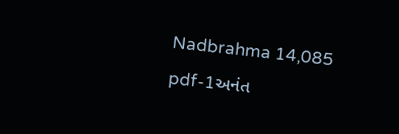Nadbrahma 14,085
pdf-1અનંત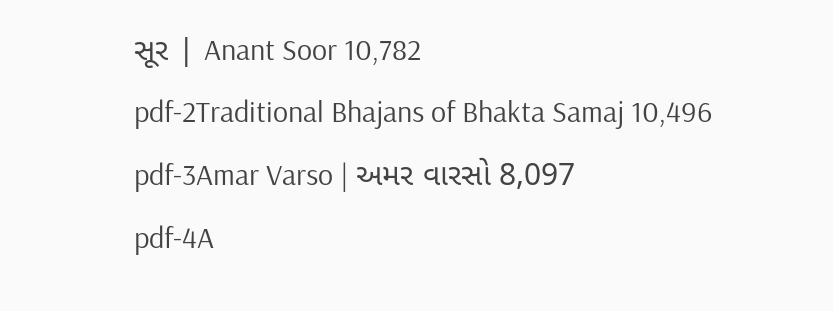સૂર | Anant Soor 10,782
pdf-2Traditional Bhajans of Bhakta Samaj 10,496
pdf-3Amar Varso | અમર વારસો 8,097
pdf-4A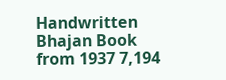Handwritten Bhajan Book from 1937 7,194